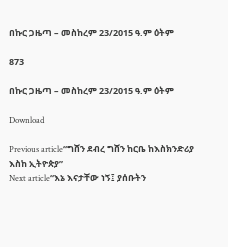በኩር ጋዜጣ – መስከረም 23/2015 ዓ.ም ዕትም

873

በኩር ጋዜጣ – መስከረም 23/2015 ዓ.ም ዕትም

Download

Previous article“ግሸን ደብረ ግሸን ከርቤ ከእስክንድሪያ እስከ ኢትዮጵያ”
Next article“እኔ እናታቸው ነኝ፤ ያሰቡትን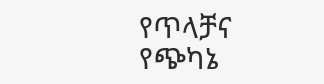የጥላቻና የጭካኔ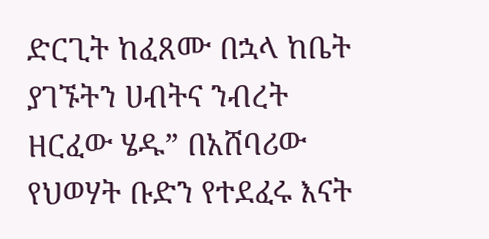ድርጊት ከፈጸሙ በኋላ ከቤት ያገኙትን ሀብትና ንብረት ዘርፈው ሄዱ” በአሸባሪው የህወሃት ቡድን የተደፈሩ እናት